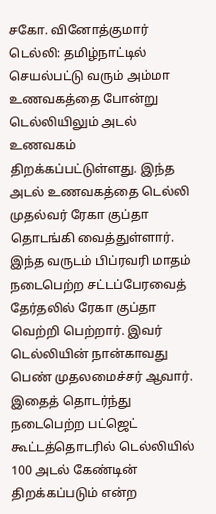சகோ. வினோத்குமார்
டெல்லி: தமிழ்நாட்டில் செயல்பட்டு வரும் அம்மா உணவகத்தை போன்று டெல்லியிலும் அடல் உணவகம் திறக்கப்பட்டுள்ளது. இந்த அடல் உணவகத்தை டெல்லி முதல்வர் ரேகா குப்தா தொடங்கி வைத்துள்ளார்.
இந்த வருடம் பிப்ரவரி மாதம் நடைபெற்ற சட்டப்பேரவைத் தேர்தலில் ரேகா குப்தா வெற்றி பெற்றார். இவர் டெல்லியின் நான்காவது பெண் முதலமைச்சர் ஆவார். இதைத் தொடர்ந்து நடைபெற்ற பட்ஜெட் கூட்டத்தொடரில் டெல்லியில் 100 அடல் கேண்டின் திறக்கப்படும் என்ற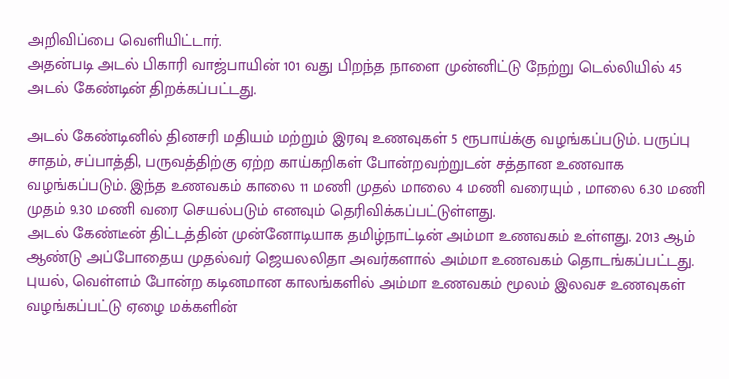அறிவிப்பை வெளியிட்டார்.
அதன்படி அடல் பிகாரி வாஜ்பாயின் 101 வது பிறந்த நாளை முன்னிட்டு நேற்று டெல்லியில் 45 அடல் கேண்டின் திறக்கப்பட்டது.

அடல் கேண்டினில் தினசரி மதியம் மற்றும் இரவு உணவுகள் 5 ரூபாய்க்கு வழங்கப்படும். பருப்பு சாதம், சப்பாத்தி, பருவத்திற்கு ஏற்ற காய்கறிகள் போன்றவற்றுடன் சத்தான உணவாக வழங்கப்படும். இந்த உணவகம் காலை 11 மணி முதல் மாலை 4 மணி வரையும் , மாலை 6.30 மணி முதம் 9.30 மணி வரை செயல்படும் எனவும் தெரிவிக்கப்பட்டுள்ளது.
அடல் கேண்டீன் திட்டத்தின் முன்னோடியாக தமிழ்நாட்டின் அம்மா உணவகம் உள்ளது. 2013 ஆம் ஆண்டு அப்போதைய முதல்வர் ஜெயலலிதா அவர்களால் அம்மா உணவகம் தொடங்கப்பட்டது. புயல், வெள்ளம் போன்ற கடினமான காலங்களில் அம்மா உணவகம் மூலம் இலவச உணவுகள் வழங்கப்பட்டு ஏழை மக்களின்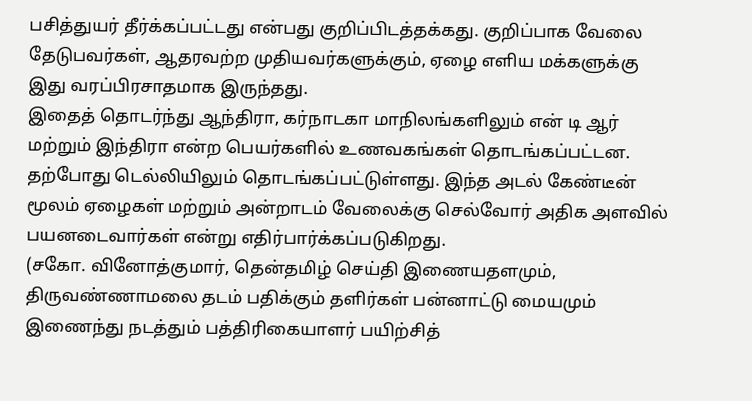பசித்துயர் தீர்க்கப்பட்டது என்பது குறிப்பிடத்தக்கது. குறிப்பாக வேலை தேடுபவர்கள், ஆதரவற்ற முதியவர்களுக்கும், ஏழை எளிய மக்களுக்கு இது வரப்பிரசாதமாக இருந்தது.
இதைத் தொடர்ந்து ஆந்திரா, கர்நாடகா மாநிலங்களிலும் என் டி ஆர் மற்றும் இந்திரா என்ற பெயர்களில் உணவகங்கள் தொடங்கப்பட்டன. தற்போது டெல்லியிலும் தொடங்கப்பட்டுள்ளது. இந்த அடல் கேண்டீன் மூலம் ஏழைகள் மற்றும் அன்றாடம் வேலைக்கு செல்வோர் அதிக அளவில் பயனடைவார்கள் என்று எதிர்பார்க்கப்படுகிறது.
(சகோ. வினோத்குமார், தென்தமிழ் செய்தி இணையதளமும், திருவண்ணாமலை தடம் பதிக்கும் தளிர்கள் பன்னாட்டு மையமும் இணைந்து நடத்தும் பத்திரிகையாளர் பயிற்சித்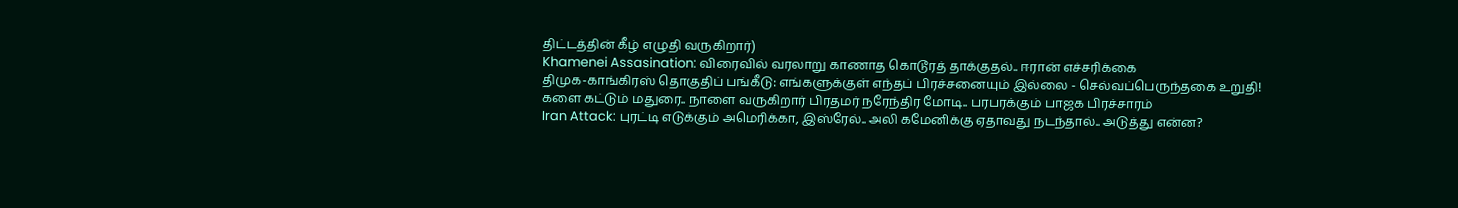திட்டத்தின் கீழ் எழுதி வருகிறார்)
Khamenei Assasination: விரைவில் வரலாறு காணாத கொடூரத் தாக்குதல்.. ஈரான் எச்சரிக்கை
திமுக-காங்கிரஸ் தொகுதிப் பங்கீடு: எங்களுக்குள் எந்தப் பிரச்சனையும் இல்லை - செல்வப்பெருந்தகை உறுதி!
களை கட்டும் மதுரை.. நாளை வருகிறார் பிரதமர் நரேந்திர மோடி.. பரபரக்கும் பாஜக பிரச்சாரம்
Iran Attack: புரட்டி எடுக்கும் அமெரிக்கா, இஸ்ரேல்.. அலி கமேனிக்கு ஏதாவது நடந்தால்.. அடுத்து என்ன?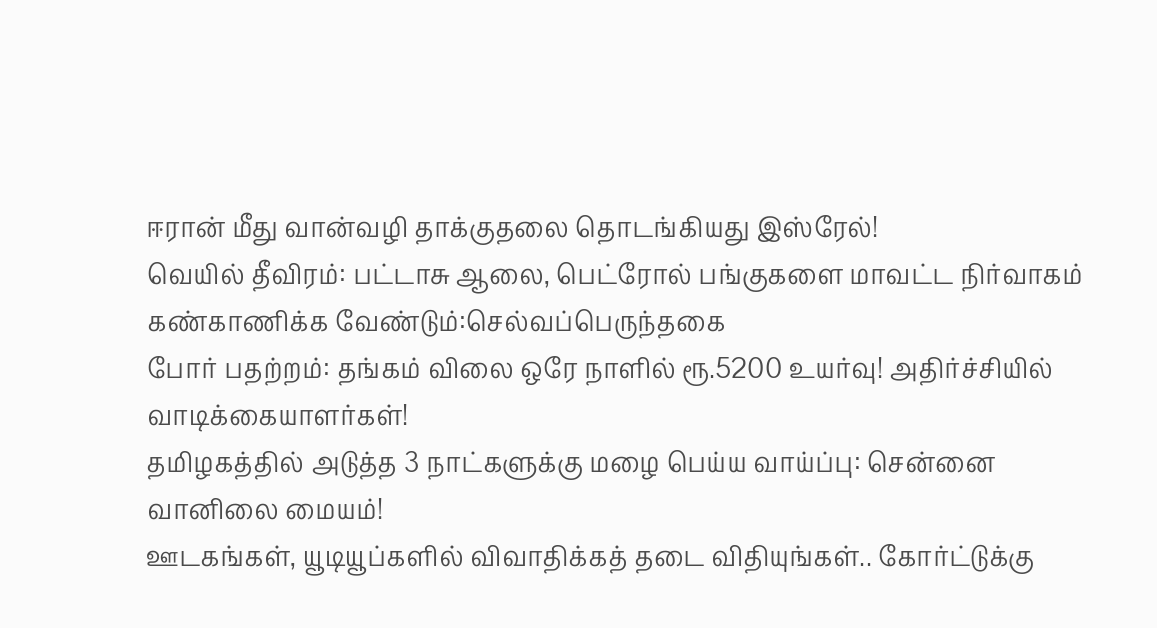ஈரான் மீது வான்வழி தாக்குதலை தொடங்கியது இஸ்ரேல்!
வெயில் தீவிரம்: பட்டாசு ஆலை, பெட்ரோல் பங்குகளை மாவட்ட நிர்வாகம் கண்காணிக்க வேண்டும்:செல்வப்பெருந்தகை
போர் பதற்றம்: தங்கம் விலை ஒரே நாளில் ரூ.5200 உயர்வு! அதிர்ச்சியில் வாடிக்கையாளர்கள்!
தமிழகத்தில் அடுத்த 3 நாட்களுக்கு மழை பெய்ய வாய்ப்பு: சென்னை வானிலை மையம்!
ஊடகங்கள், யூடியூப்களில் விவாதிக்கத் தடை விதியுங்கள்.. கோர்ட்டுக்கு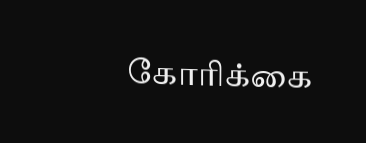கோரிக்கை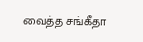வைத்த சங்கீதா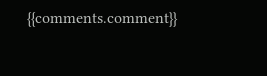{{comments.comment}}